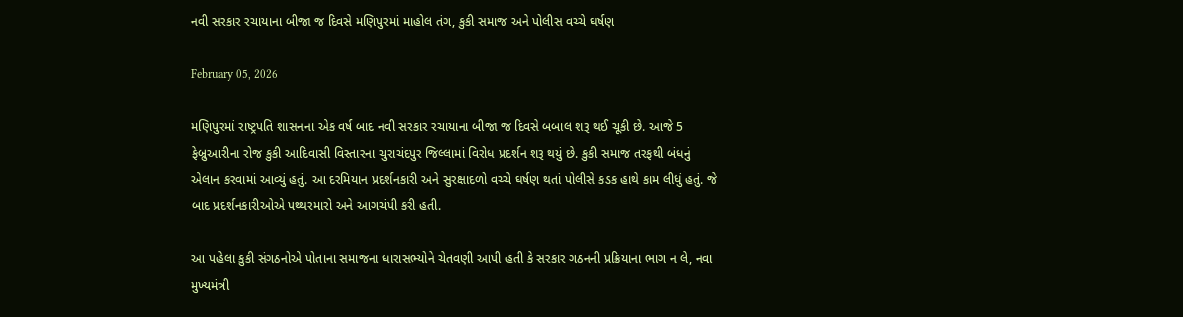નવી સરકાર રચાયાના બીજા જ દિવસે મણિપુરમાં માહોલ તંગ, કુકી સમાજ અને પોલીસ વચ્ચે ઘર્ષણ

February 05, 2026

મણિપુરમાં રાષ્ટ્રપતિ શાસનના એક વર્ષ બાદ નવી સરકાર રચાયાના બીજા જ દિવસે બબાલ શરૂ થઈ ચૂકી છે. આજે 5 ફેબ્રુઆરીના રોજ કુકી આદિવાસી વિસ્તારના ચુરાચંદપુર જિલ્લામાં વિરોધ પ્રદર્શન શરૂ થયું છે. કુકી સમાજ તરફથી બંધનું એલાન કરવામાં આવ્યું હતું. આ દરમિયાન પ્રદર્શનકારી અને સુરક્ષાદળો વચ્ચે ઘર્ષણ થતાં પોલીસે કડક હાથે કામ લીધું હતું. જે બાદ પ્રદર્શનકારીઓએ પથ્થરમારો અને આગચંપી કરી હતી.

આ પહેલા કુકી સંગઠનોએ પોતાના સમાજના ધારાસભ્યોને ચેતવણી આપી હતી કે સરકાર ગઠનની પ્રક્રિયાના ભાગ ન લે, નવા મુખ્યમંત્રી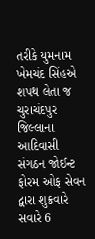તરીકે યુમનામ ખેમચંદ સિંહએ શપથ લેતા જ ચુરાચંદપુર જિલ્લાના આદિવાસી સંગઠન જોઈન્ટ ફોરમ ઓફ સેવન દ્વારા શુક્રવારે સવારે 6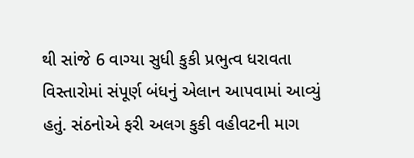થી સાંજે 6 વાગ્યા સુધી કુકી પ્રભુત્વ ધરાવતા વિસ્તારોમાં સંપૂર્ણ બંધનું એલાન આપવામાં આવ્યું હતું. સંઠનોએ ફરી અલગ કુકી વહીવટની માગ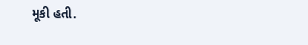મૂકી હતી.